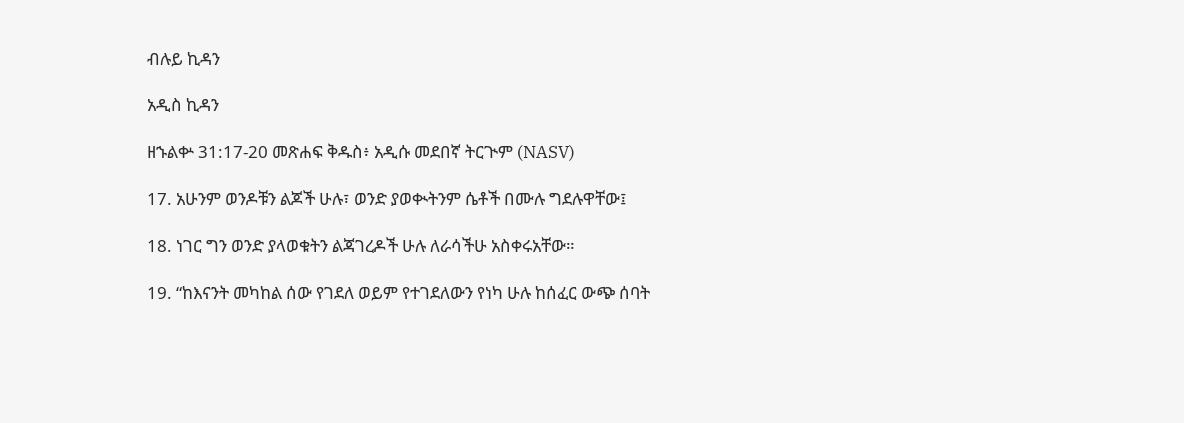ብሉይ ኪዳን

አዲስ ኪዳን

ዘኁልቍ 31:17-20 መጽሐፍ ቅዱስ፥ አዲሱ መደበኛ ትርጒም (NASV)

17. አሁንም ወንዶቹን ልጆች ሁሉ፣ ወንድ ያወቊትንም ሴቶች በሙሉ ግደሉዋቸው፤

18. ነገር ግን ወንድ ያላወቁትን ልጃገረዶች ሁሉ ለራሳችሁ አስቀሩአቸው።

19. “ከእናንት መካከል ሰው የገደለ ወይም የተገደለውን የነካ ሁሉ ከሰፈር ውጭ ሰባት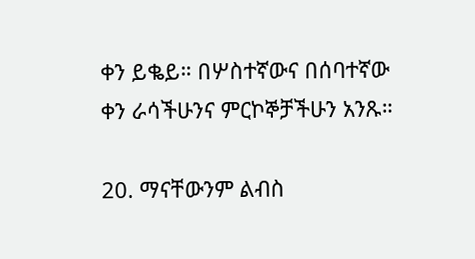ቀን ይቈይ። በሦስተኛውና በሰባተኛው ቀን ራሳችሁንና ምርኮኞቻችሁን አንጹ።

20. ማናቸውንም ልብስ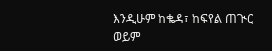እንዲሁም ከቈዳ፣ ከፍየል ጠጒር ወይም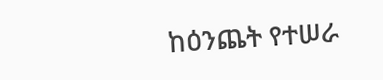ከዕንጨት የተሠራ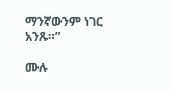ማንኛውንም ነገር አንጹ።”

ሙሉ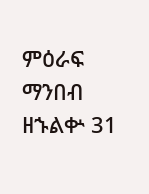ምዕራፍ ማንበብ ዘኁልቍ 31